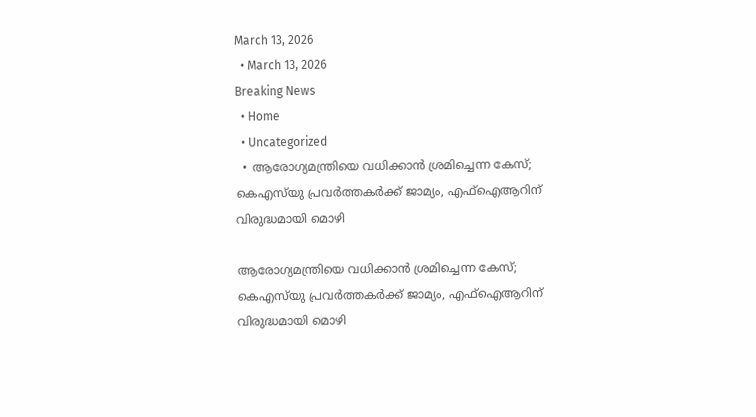March 13, 2026
  • March 13, 2026
Breaking News
  • Home
  • Uncategorized
  • ആരോഗ്യമന്ത്രിയെ വധിക്കാൻ ശ്രമിച്ചെന്ന കേസ്; കെഎസ്‌യു പ്രവർത്തകർക്ക് ജാമ്യം, എഫ്‌ഐആറിന് വിരുദ്ധമായി മൊഴി

ആരോഗ്യമന്ത്രിയെ വധിക്കാൻ ശ്രമിച്ചെന്ന കേസ്; കെഎസ്‌യു പ്രവർത്തകർക്ക് ജാമ്യം, എഫ്‌ഐആറിന് വിരുദ്ധമായി മൊഴി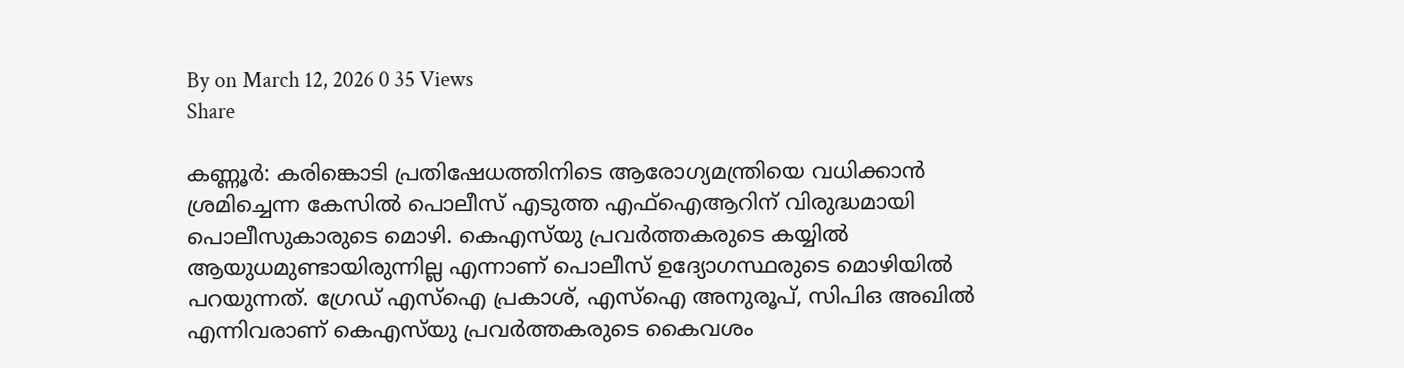By on March 12, 2026 0 35 Views
Share

കണ്ണൂര്‍: കരിങ്കൊടി പ്രതിഷേധത്തിനിടെ ആരോഗ്യമന്ത്രിയെ വധിക്കാന്‍ ശ്രമിച്ചെന്ന കേസില്‍ പൊലീസ് എടുത്ത എഫ്‌ഐആറിന് വിരുദ്ധമായി പൊലീസുകാരുടെ മൊഴി. കെഎസ്‌യു പ്രവര്‍ത്തകരുടെ കയ്യില്‍ ആയുധമുണ്ടായിരുന്നില്ല എന്നാണ് പൊലീസ് ഉദ്യോഗസ്ഥരുടെ മൊഴിയില്‍ പറയുന്നത്. ഗ്രേഡ് എസ്‌ഐ പ്രകാശ്, എസ്‌ഐ അനുരൂപ്, സിപിഒ അഖില്‍ എന്നിവരാണ് കെഎസ്‌യു പ്രവര്‍ത്തകരുടെ കൈവശം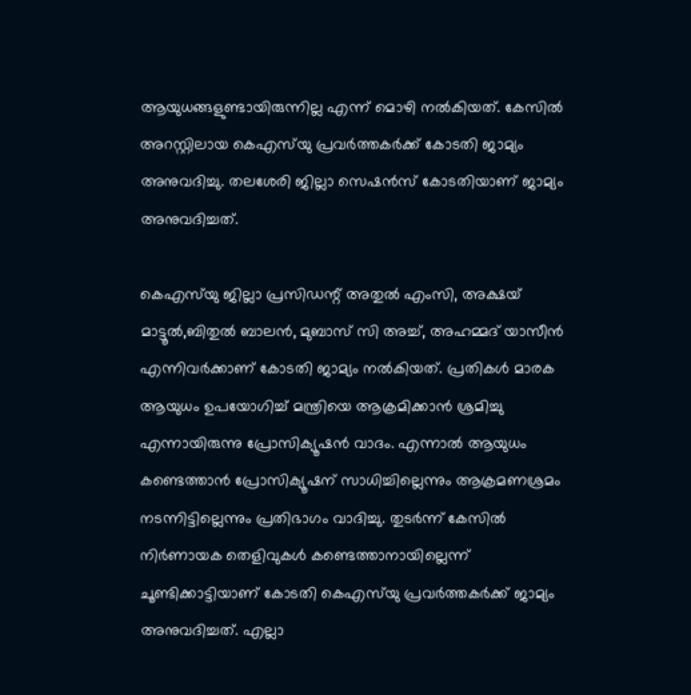ആയുധങ്ങളുണ്ടായിരുന്നില്ല എന്ന് മൊഴി നല്‍കിയത്. കേസില്‍ അറസ്റ്റിലായ കെഎസ്‌യു പ്രവര്‍ത്തകര്‍ക്ക് കോടതി ജാമ്യം അനുവദിച്ചു. തലശേരി ജില്ലാ സെഷന്‍സ് കോടതിയാണ് ജാമ്യം അനുവദിച്ചത്.

കെഎസ്‌യു ജില്ലാ പ്രസിഡന്റ് അതുല്‍ എംസി, അക്ഷയ് മാട്ടൂല്‍,ബിതുല്‍ ബാലന്‍, മുബാസ് സി അച്ച്, അഹമ്മദ് യാസീന്‍ എന്നിവര്‍ക്കാണ് കോടതി ജാമ്യം നല്‍കിയത്. പ്രതികള്‍ മാരക ആയുധം ഉപയോഗിച്ച് മന്ത്രിയെ ആക്രമിക്കാന്‍ ശ്രമിച്ചു എന്നായിരുന്നു പ്രോസിക്യൂഷന്‍ വാദം. എന്നാല്‍ ആയുധം കണ്ടെത്താന്‍ പ്രോസിക്യൂഷന് സാധിച്ചില്ലെന്നും ആക്രമണശ്രമം നടന്നിട്ടില്ലെന്നും പ്രതിഭാഗം വാദിച്ചു. തുടര്‍ന്ന് കേസില്‍ നിര്‍ണായക തെളിവുകള്‍ കണ്ടെത്താനായില്ലെന്ന് ചൂണ്ടിക്കാട്ടിയാണ് കോടതി കെഎസ്‌യു പ്രവര്‍ത്തകര്‍ക്ക് ജാമ്യം അനുവദിച്ചത്. എല്ലാ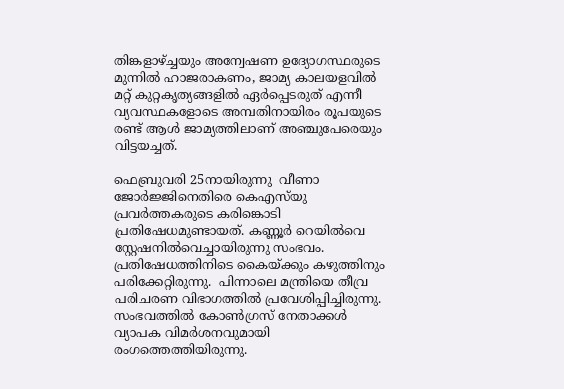തിങ്കളാഴ്ച്ചയും അന്വേഷണ ഉദ്യോഗസ്ഥരുടെ മുന്നില്‍ ഹാജരാകണം, ജാമ്യ കാലയളവില്‍ മറ്റ് കുറ്റകൃത്യങ്ങളില്‍ ഏര്‍പ്പെടരുത് എന്നീ വ്യവസ്ഥകളോടെ അമ്പതിനായിരം രൂപയുടെ രണ്ട് ആള്‍ ജാമ്യത്തിലാണ് അഞ്ചുപേരെയും വിട്ടയച്ചത്.

ഫെബ്രുവരി 25നായിരുന്നു  വീണാ ജോർജ്ജിനെതിരെ കെഎസ്‌യു പ്രവർത്തകരുടെ കരിങ്കൊടി പ്രതിഷേധമുണ്ടായത്. കണ്ണൂർ റെയിൽവെ സ്റ്റേഷനിൽവെച്ചായിരുന്നു സംഭവം. പ്രതിഷേധത്തിനിടെ കൈയ്ക്കും കഴുത്തിനും പരിക്കേറ്റിരുന്നു.  പിന്നാലെ മന്ത്രിയെ തീവ്ര പരിചരണ വിഭാഗത്തിൽ പ്രവേശിപ്പിച്ചിരുന്നു. സംഭവത്തിൽ കോൺഗ്രസ് നേതാക്കൾ വ്യാപക വിമർശനവുമായി രംഗത്തെത്തിയിരുന്നു.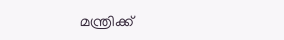മന്ത്രിക്ക്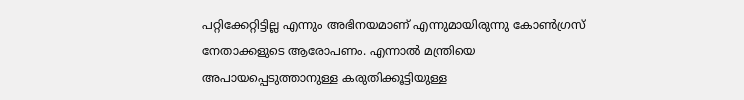പറ്റിക്കേറ്റിട്ടില്ല എന്നും അഭിനയമാണ് എന്നുമായിരുന്നു കോൺഗ്രസ് നേതാക്കളുടെ ആരോപണം. എന്നാൽ മന്ത്രിയെ അപായപ്പെടുത്താനുള്ള കരുതിക്കൂട്ടിയുള്ള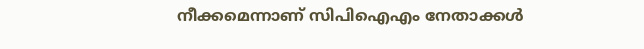നീക്കമെന്നാണ് സിപിഐഎം നേതാക്കൾ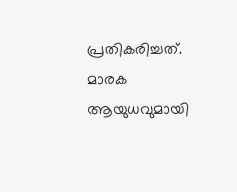പ്രതികരിച്ചത്. മാരക ആയുധവുമായി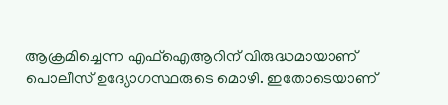ആക്രമിച്ചെന്ന എഫ്ഐആറിന് വിരുദ്ധമായാണ് പൊലീസ് ഉദ്യോഗസ്ഥരുടെ മൊഴി. ഇതോടെയാണ്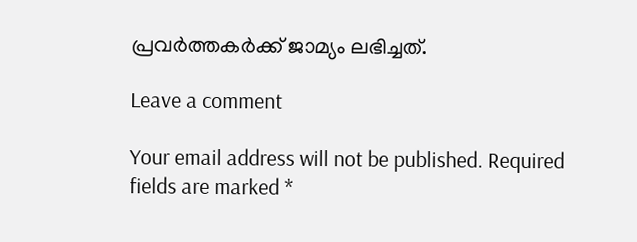പ്രവർത്തകർക്ക് ജാമ്യം ലഭിച്ചത്.

Leave a comment

Your email address will not be published. Required fields are marked *